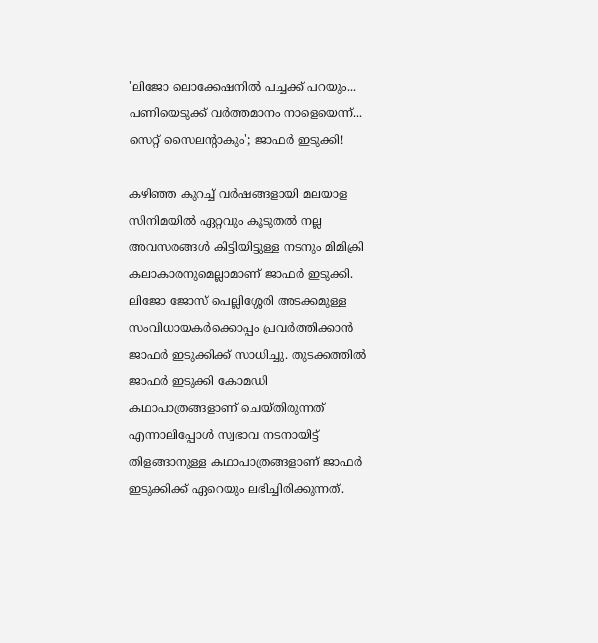'ലിജോ ലൊക്കേഷനിൽ പച്ചക്ക് പറയും... പണിയെടുക്ക് വർത്തമാനം നാളെയെന്ന്... സെറ്റ് സൈലന്റാകും'; ജാഫർ ഇടുക്കി!

കഴിഞ്ഞ കുറച്ച് വർഷങ്ങളായി മലയാള സിനിമയിൽ ഏറ്റവും കൂടുതൽ നല്ല അവസരങ്ങൾ കിട്ടിയിട്ടുള്ള നടനും മിമിക്രി കലാകാരനുമെല്ലാമാണ് ജാഫർ ഇടുക്കി. ലിജോ ജോസ് പെല്ലിശ്ശേരി അടക്കമുള്ള സംവിധായകർക്കൊപ്പം പ്രവർത്തിക്കാൻ ജാഫർ ഇടുക്കിക്ക് സാധിച്ചു. തുടക്കത്തിൽ ജാഫർ ഇടുക്കി കോമഡി കഥാപാത്രങ്ങളാണ് ചെയ്തിരുന്നത് എന്നാലിപ്പോൾ സ്വഭാവ നടനായിട്ട് തിളങ്ങാനുള്ള കഥാപാത്രങ്ങളാണ് ജാഫർ ഇടുക്കിക്ക് ഏറെയും ലഭിച്ചിരിക്കുന്നത്.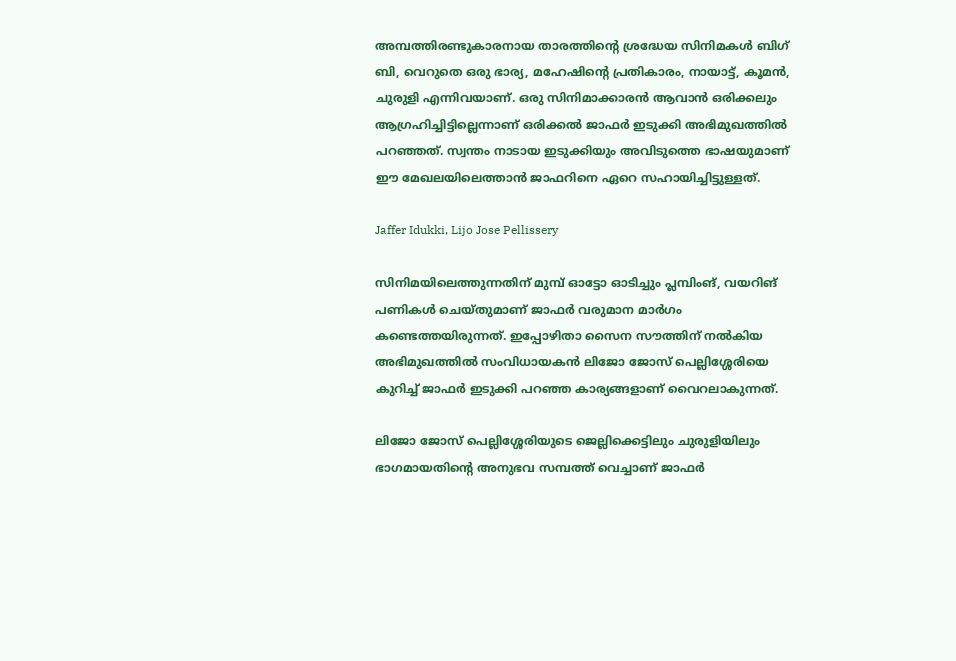അമ്പത്തിരണ്ടുകാരനായ താരത്തിന്റെ ശ്രദ്ധേയ സിനിമകൾ ബിഗ് ബി, വെറുതെ ഒരു ഭാര്യ, മഹേഷിൻ്റെ പ്രതികാരം, നായാട്ട്, കൂമൻ, ചുരുളി എന്നിവയാണ്. ഒരു സിനിമാക്കാരൻ ആവാൻ ഒരിക്കലും ആഗ്രഹിച്ചിട്ടില്ലെന്നാണ് ഒരിക്കൽ ജാഫർ ഇടുക്കി അഭിമുഖത്തിൽ പറഞ്ഞത്. സ്വന്തം നാടായ ഇടുക്കിയും അവിടുത്തെ ഭാഷയുമാണ് ഈ മേഖലയിലെത്താൻ ജാഫറിനെ ഏറെ സഹായിച്ചിട്ടുള്ളത്.

Jaffer Idukki, Lijo Jose Pellissery

സിനിമയിലെത്തുന്നതിന് മുമ്പ് ഓട്ടോ ഓടിച്ചും പ്ലമ്പിംങ്, വയറിങ് പണികൾ ചെയ്തുമാണ് ജാഫർ വരുമാന മാർഗം കണ്ടെത്തയിരുന്നത്. ഇപ്പോഴിതാ സൈന സൗത്തിന് നൽ‌കിയ അഭിമുഖത്തിൽ സംവിധായകൻ ലിജോ ജോസ് പെല്ലിശ്ശേരിയെ കുറിച്ച് ജാഫർ ഇടുക്കി പറഞ്ഞ കാര്യങ്ങളാണ് വൈറലാകുന്നത്.

ലിജോ ജോസ് പെല്ലിശ്ശേരിയുടെ ജെല്ലിക്കെട്ടിലും ചുരുളിയിലും ഭാഗമായതിന്റെ അനുഭവ സമ്പത്ത് വെച്ചാണ് ജാഫർ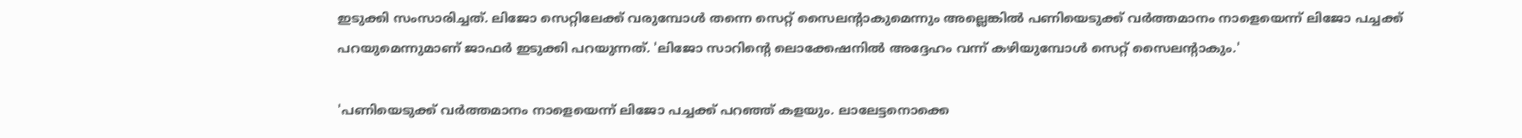ഇടുക്കി സംസാരിച്ചത്. ലിജോ സെറ്റിലേക്ക് വരുമ്പോൾ തന്നെ സെറ്റ് സൈലന്റാകുമെന്നും അല്ലെങ്കിൽ പണിയെടുക്ക് വർത്തമാനം നാളെയെന്ന് ലിജോ പച്ചക്ക് പറയുമെന്നുമാണ് ജാഫർ ഇടുക്കി പറയുന്നത്. 'ലിജോ സാറിന്റെ ലൊക്കേഷനിൽ അദ്ദേഹം വന്ന് കഴിയുമ്പോൾ സെറ്റ് സൈലന്റാകും.'

'പണിയെടുക്ക് വർത്തമാനം നാളെയെന്ന് ലിജോ പച്ചക്ക് പറഞ്ഞ് കളയും. ലാലേട്ടനൊക്കെ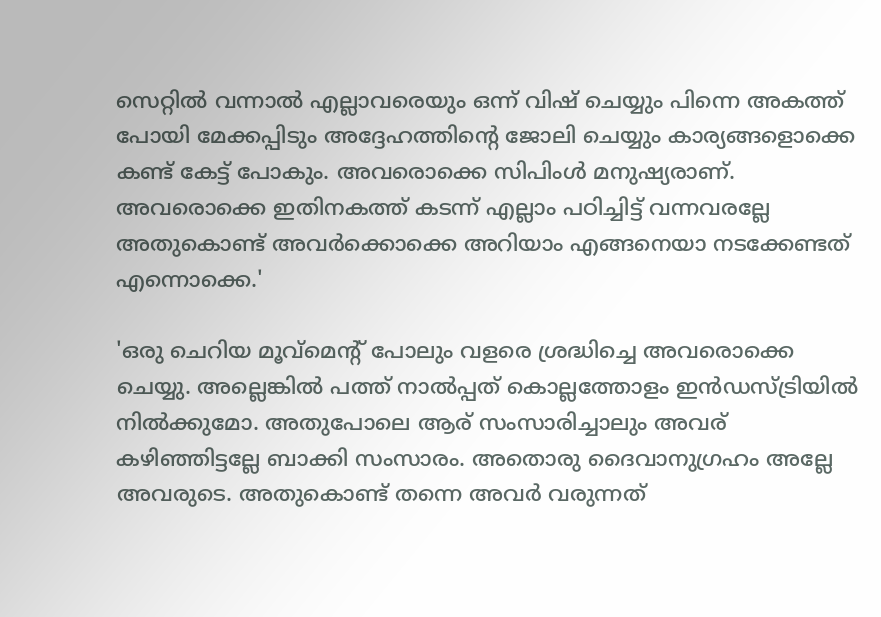സെറ്റിൽ വന്നാൽ എല്ലാവരെയും ഒന്ന് വിഷ് ചെയ്യും പിന്നെ അകത്ത് പോയി മേക്കപ്പിടും അദ്ദേഹത്തിന്റെ ജോലി ചെയ്യും കാര്യങ്ങളൊക്കെ കണ്ട് കേട്ട് പോകും. അവരൊക്കെ സിപിംൾ മനുഷ്യരാണ്. അവരൊക്കെ ഇതിനകത്ത് കടന്ന് എല്ലാം പഠിച്ചിട്ട് വന്നവരല്ലേ അതുകൊണ്ട് അവർക്കൊക്കെ അറിയാം എങ്ങനെയാ നടക്കേണ്ടത് എന്നൊക്കെ.'

'ഒരു ചെറിയ മൂവ്മെന്റ് പോലും വളരെ ശ്രദ്ധിച്ചെ അവരൊക്കെ ചെയ്യു. അല്ലെങ്കിൽ പത്ത് നാൽപ്പത് കൊല്ലത്തോളം ഇൻഡസ്ട്രിയിൽ നിൽക്കുമോ. അതുപോലെ ആര് സംസാരിച്ചാലും അവര് കഴിഞ്ഞിട്ടല്ലേ ബാക്കി സംസാരം. അതൊരു ദൈവാനുഗ്രഹം അല്ലേ അവരുടെ. അതുകൊണ്ട് തന്നെ അവർ വരുന്നത്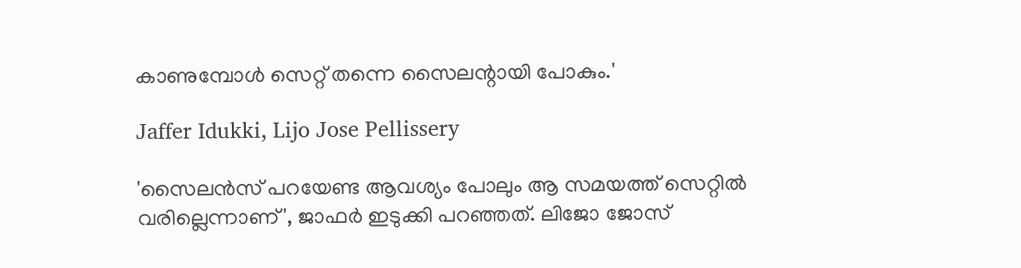കാണുമ്പോൾ സെറ്റ് തന്നെ സൈലന്റായി പോകും.'

Jaffer Idukki, Lijo Jose Pellissery

'സൈലൻസ് പറയേണ്ട ആവശ്യം പോലും ആ സമയത്ത് സെറ്റിൽ വരില്ലെന്നാണ്', ജാഫർ ഇടുക്കി പറഞ്ഞത്. ലിജോ ജോസ്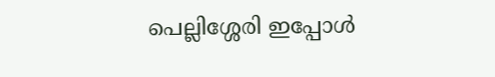പെല്ലിശ്ശേരി ഇപ്പോൾ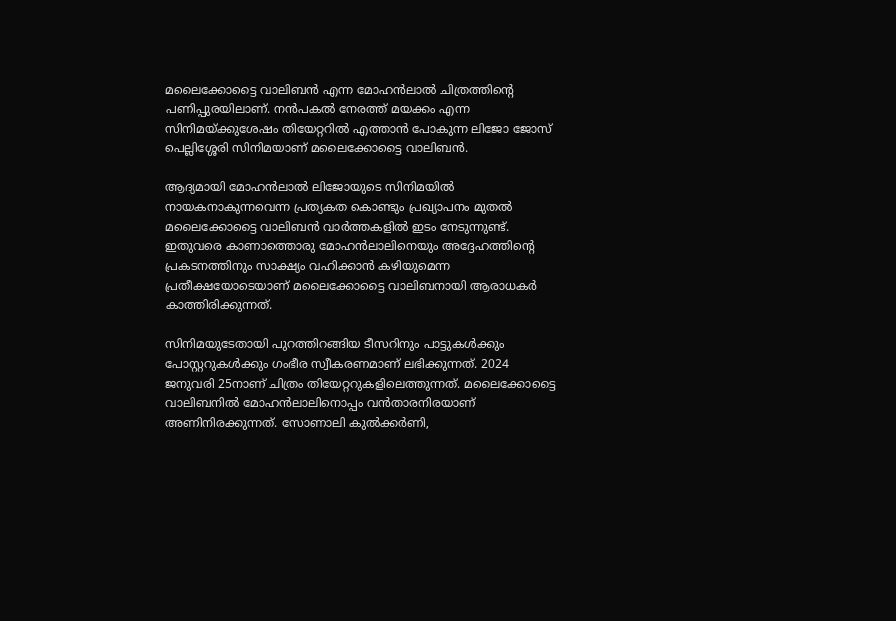മലൈക്കോട്ടൈ വാലിബൻ എന്ന മോഹൻലാൽ ചിത്രത്തിന്റെ പണിപ്പുരയിലാണ്. നൻപകൽ നേരത്ത് മയക്കം എന്ന സിനിമയ്ക്കുശേഷം തിയേറ്ററിൽ എത്താൻ പോകുന്ന ലിജോ ജോസ് പെല്ലിശ്ശേരി സിനിമയാണ് മലൈക്കോട്ടൈ വാലിബൻ.

ആദ്യമായി മോഹൻലാൽ ലിജോയുടെ സിനിമയിൽ നായകനാകുന്നവെന്ന പ്രത്യകത കൊണ്ടും പ്രഖ്യാപനം മുതൽ മലൈക്കോട്ടൈ വാലിബൻ വാർത്തകളിൽ ഇടം നേടുന്നുണ്ട്. ഇതുവരെ കാണാത്തൊരു മോഹൻലാലിനെയും അദ്ദേഹത്തിന്റെ പ്രകടനത്തിനും സാക്ഷ്യം വഹിക്കാൻ കഴിയുമെന്ന പ്രതീക്ഷയോടെയാണ് മലൈക്കോട്ടൈ വാലിബനായി ആരാധകർ കാത്തിരിക്കുന്നത്.

സിനിമയുടേതായി പുറത്തിറങ്ങിയ ടീസറിനും പാട്ടുകൾക്കും പോസ്റ്ററുകൾക്കും ഗംഭീര സ്വീകരണമാണ് ലഭിക്കുന്നത്. 2024 ജനുവരി 25നാണ് ചിത്രം തിയേറ്ററുകളിലെത്തുന്നത്. മലൈക്കോട്ടൈ വാലിബനിൽ മോഹൻലാലിനൊപ്പം വൻതാരനിരയാണ് അണിനിരക്കുന്നത്. സോണാലി കുല്‍ക്കര്‍ണി,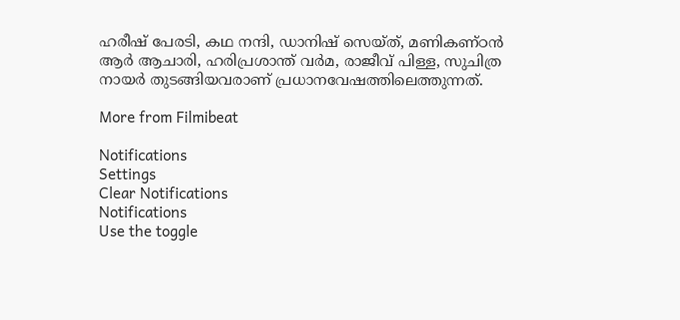ഹരീഷ് പേരടി, കഥ നന്ദി, ഡാനിഷ് സെയ്‍ത്, മണികണ്ഠൻ ആര്‍ ആചാരി, ഹരിപ്രശാന്ത് വര്‍മ, രാജീവ് പിള്ള, സുചിത്ര നായര്‍ തുടങ്ങിയവരാണ് പ്രധാനവേഷത്തിലെത്തുന്നത്.

More from Filmibeat

Notifications
Settings
Clear Notifications
Notifications
Use the toggle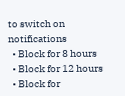to switch on notifications
  • Block for 8 hours
  • Block for 12 hours
  • Block for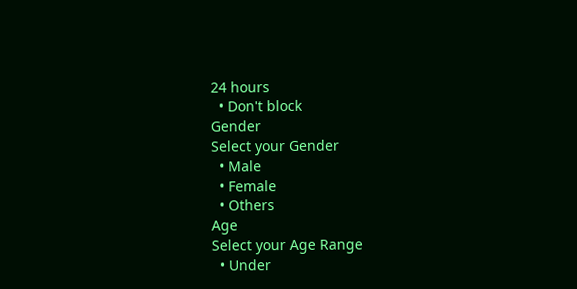24 hours
  • Don't block
Gender
Select your Gender
  • Male
  • Female
  • Others
Age
Select your Age Range
  • Under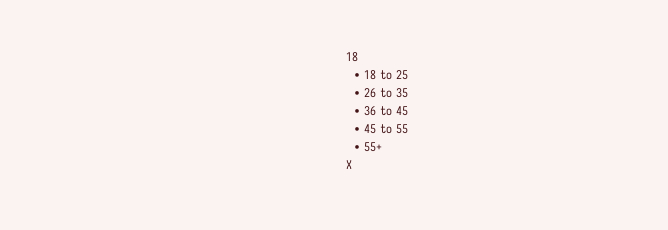18
  • 18 to 25
  • 26 to 35
  • 36 to 45
  • 45 to 55
  • 55+
X